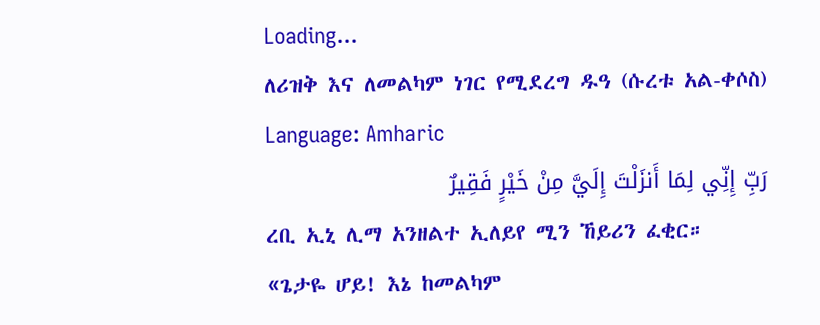Loading...
ለሪዝቅ እና ለመልካም ነገር የሚደረግ ዱዓ (ሱረቱ አል-ቀሶስ)
Language: Amharic
رَبِّ إِنِّي لِمَا أَنزَلْتَ إِلَيَّ مِنْ خَيْرٍ فَقِيرٌ
ረቢ ኢኒ ሊማ አንዘልተ ኢለይየ ሚን ኸይሪን ፈቂር።
«ጌታዬ ሆይ! እኔ ከመልካም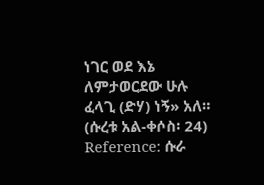ነገር ወደ እኔ ለምታወርደው ሁሉ ፈላጊ (ድሃ) ነኝ» አለ። (ሱረቱ አል-ቀሶስ፡ 24)
Reference: ሱራ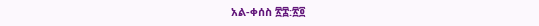አል-ቀሰስ ፳፰:፳፬